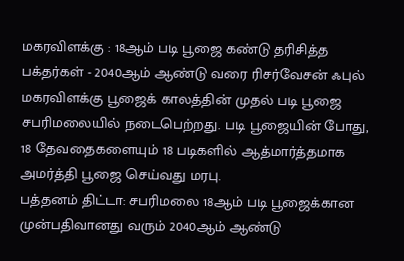மகரவிளக்கு : 18ஆம் படி பூஜை கண்டு தரிசித்த பக்தர்கள் - 2040ஆம் ஆண்டு வரை ரிசர்வேசன் ஃபுல்
மகரவிளக்கு பூஜைக் காலத்தின் முதல் படி பூஜை சபரிமலையில் நடைபெற்றது. படி பூஜையின் போது, 18 தேவதைகளையும் 18 படிகளில் ஆத்மார்த்தமாக அமர்த்தி பூஜை செய்வது மரபு.
பத்தனம் திட்டா: சபரிமலை 18ஆம் படி பூஜைக்கான முன்பதிவானது வரும் 2040ஆம் ஆண்டு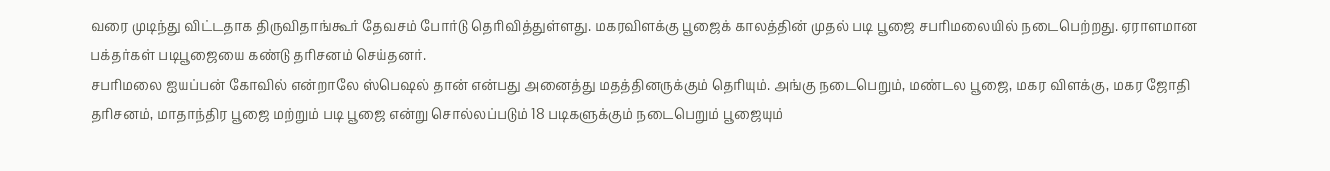வரை முடிந்து விட்டதாக திருவிதாங்கூர் தேவசம் போர்டு தெரிவித்துள்ளது. மகரவிளக்கு பூஜைக் காலத்தின் முதல் படி பூஜை சபரிமலையில் நடைபெற்றது. ஏராளமான பக்தர்கள் படிபூஜையை கண்டு தரிசனம் செய்தனர்.
சபரிமலை ஐயப்பன் கோவில் என்றாலே ஸ்பெஷல் தான் என்பது அனைத்து மதத்தினருக்கும் தெரியும். அங்கு நடைபெறும், மண்டல பூஜை, மகர விளக்கு, மகர ஜோதி தரிசனம், மாதாந்திர பூஜை மற்றும் படி பூஜை என்று சொல்லப்படும் 18 படிகளுக்கும் நடைபெறும் பூஜையும்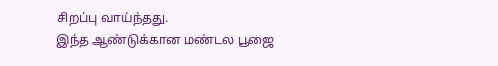சிறப்பு வாய்ந்தது.
இந்த ஆண்டுக்கான மண்டல பூஜை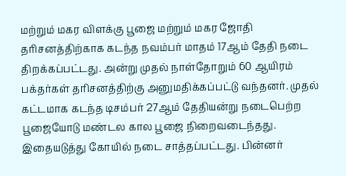மற்றும் மகர விளக்கு பூஜை மற்றும் மகர ஜோதி தரிசனத்திற்காக கடந்த நவம்பர் மாதம் 17ஆம் தேதி நடை திறக்கப்பட்டது. அன்று முதல் நாள்தோறும் 60 ஆயிரம் பக்தர்கள் தரிசனத்திற்கு அனுமதிக்கப்பட்டு வந்தனர். முதல் கட்டமாக கடந்த டிசம்பர் 27ஆம் தேதியன்று நடைபெற்ற பூஜையோடு மண்டல கால பூஜை நிறைவடைந்தது. இதையடுத்து கோயில் நடை சாத்தப்பட்டது. பின்னர்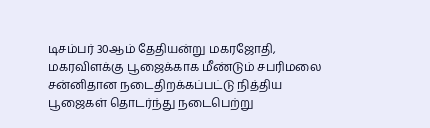டிசம்பர் 30ஆம் தேதியன்று மகரஜோதி, மகரவிளக்கு பூஜைக்காக மீண்டும் சபரிமலை சன்னிதான நடைதிறக்கப்பட்டு நித்திய பூஜைகள் தொடர்ந்து நடைபெற்று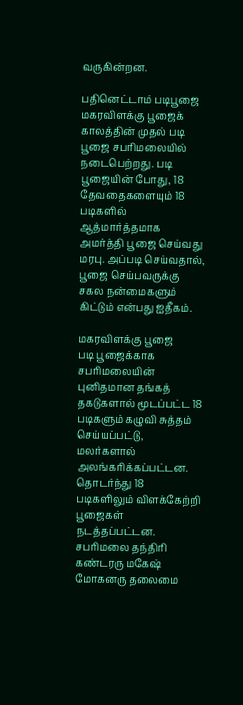வருகின்றன.

பதினெட்டாம் படிபூஜை
மகரவிளக்கு பூஜைக் காலத்தின் முதல் படி பூஜை சபரிமலையில் நடைபெற்றது. படி பூஜையின் போது, 18 தேவதைகளையும் 18 படிகளில் ஆத்மார்த்தமாக அமர்த்தி பூஜை செய்வது மரபு. அப்படி செய்வதால், பூஜை செய்பவருக்கு சகல நன்மைகளும் கிட்டும் என்பது ஐதீகம்.

மகரவிளக்கு பூஜை
படி பூஜைக்காக சபரிமலையின் புனிதமான தங்கத் தகடுகளால் மூடப்பட்ட 18 படிகளும் கழுவி சுத்தம் செய்யப்பட்டு, மலர்களால் அலங்கரிக்கப்பட்டன. தொடர்ந்து 18 படிகளிலும் விளக்கேற்றி பூஜைகள் நடத்தப்பட்டன. சபரிமலை தந்திரி கண்டரரு மகேஷ் மோகனரு தலைமை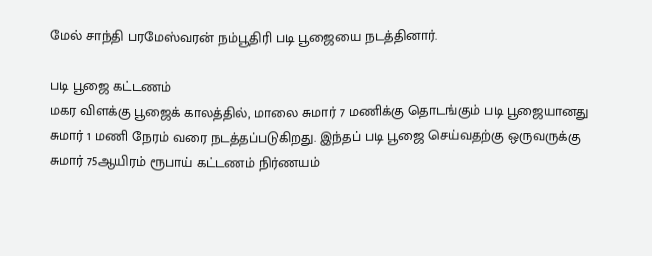மேல் சாந்தி பரமேஸ்வரன் நம்பூதிரி படி பூஜையை நடத்தினார்.

படி பூஜை கட்டணம்
மகர விளக்கு பூஜைக் காலத்தில், மாலை சுமார் 7 மணிக்கு தொடங்கும் படி பூஜையானது சுமார் 1 மணி நேரம் வரை நடத்தப்படுகிறது. இந்தப் படி பூஜை செய்வதற்கு ஒருவருக்கு சுமார் 75ஆயிரம் ரூபாய் கட்டணம் நிர்ணயம்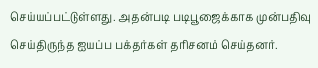செய்யப்பட்டுள்ளது. அதன்படி படிபூஜைக்காக முன்பதிவு செய்திருந்த ஐயப்ப பக்தர்கள் தரிசனம் செய்தனர்.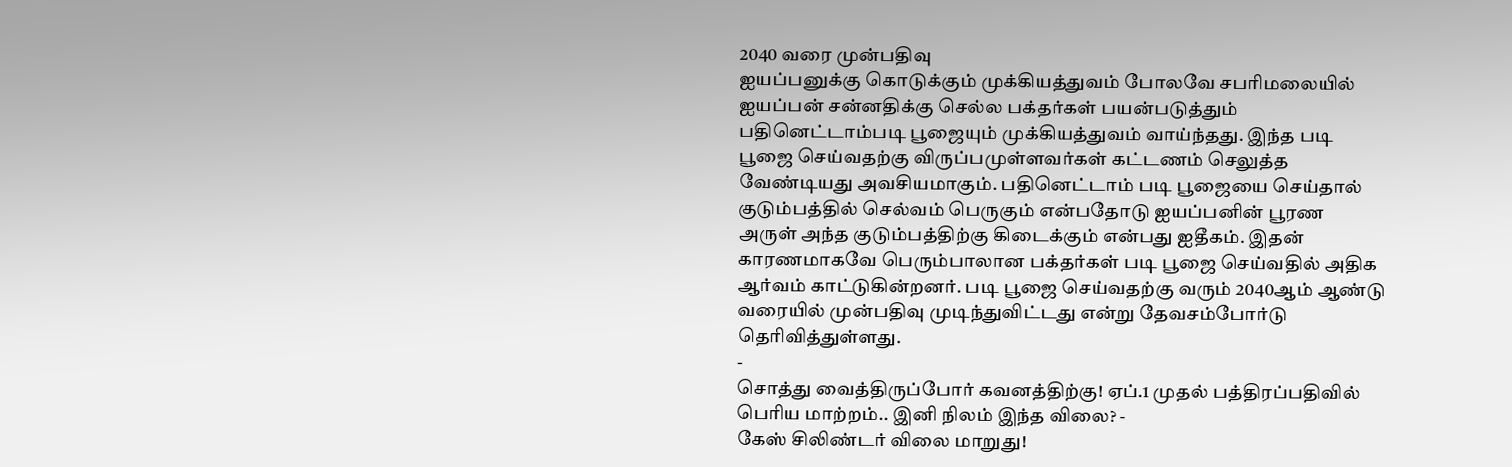2040 வரை முன்பதிவு
ஐயப்பனுக்கு கொடுக்கும் முக்கியத்துவம் போலவே சபரிமலையில் ஐயப்பன் சன்னதிக்கு செல்ல பக்தர்கள் பயன்படுத்தும் பதினெட்டாம்படி பூஜையும் முக்கியத்துவம் வாய்ந்தது. இந்த படி பூஜை செய்வதற்கு விருப்பமுள்ளவர்கள் கட்டணம் செலுத்த வேண்டியது அவசியமாகும். பதினெட்டாம் படி பூஜையை செய்தால் குடும்பத்தில் செல்வம் பெருகும் என்பதோடு ஐயப்பனின் பூரண அருள் அந்த குடும்பத்திற்கு கிடைக்கும் என்பது ஐதீகம். இதன் காரணமாகவே பெரும்பாலான பக்தர்கள் படி பூஜை செய்வதில் அதிக ஆர்வம் காட்டுகின்றனர். படி பூஜை செய்வதற்கு வரும் 2040ஆம் ஆண்டு வரையில் முன்பதிவு முடிந்துவிட்டது என்று தேவசம்போர்டு தெரிவித்துள்ளது.
-
சொத்து வைத்திருப்போர் கவனத்திற்கு! ஏப்.1 முதல் பத்திரப்பதிவில் பெரிய மாற்றம்.. இனி நிலம் இந்த விலை? -
கேஸ் சிலிண்டர் விலை மாறுது!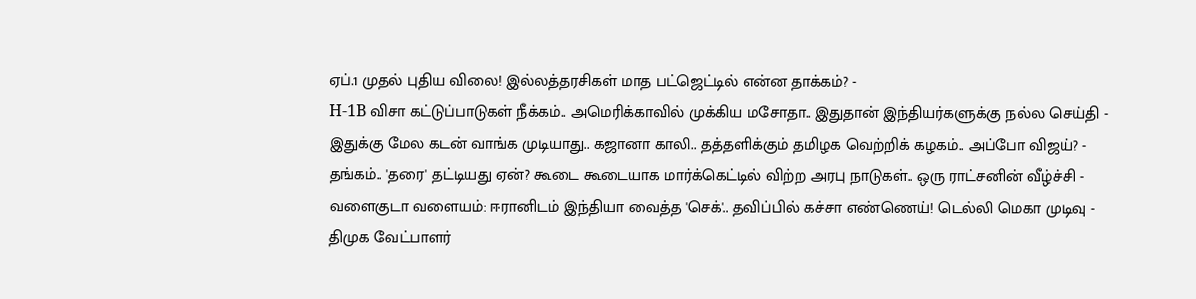ஏப்.1 முதல் புதிய விலை! இல்லத்தரசிகள் மாத பட்ஜெட்டில் என்ன தாக்கம்? -
H-1B விசா கட்டுப்பாடுகள் நீக்கம்.. அமெரிக்காவில் முக்கிய மசோதா.. இதுதான் இந்தியர்களுக்கு நல்ல செய்தி -
இதுக்கு மேல கடன் வாங்க முடியாது.. கஜானா காலி.. தத்தளிக்கும் தமிழக வெற்றிக் கழகம்.. அப்போ விஜய்? -
தங்கம்.. 'தரை' தட்டியது ஏன்? கூடை கூடையாக மார்க்கெட்டில் விற்ற அரபு நாடுகள்.. ஒரு ராட்சனின் வீழ்ச்சி -
வளைகுடா வளையம்: ஈரானிடம் இந்தியா வைத்த 'செக்'.. தவிப்பில் கச்சா எண்ணெய்! டெல்லி மெகா முடிவு -
திமுக வேட்பாளர்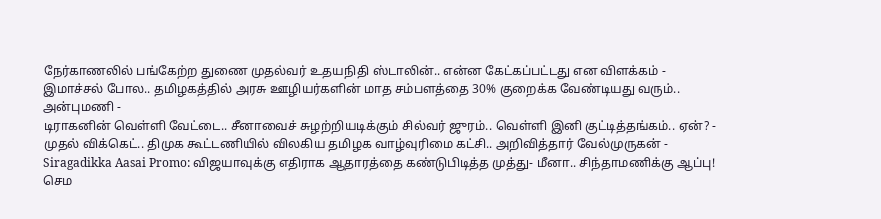நேர்காணலில் பங்கேற்ற துணை முதல்வர் உதயநிதி ஸ்டாலின்.. என்ன கேட்கப்பட்டது என விளக்கம் -
இமாச்சல் போல.. தமிழகத்தில் அரசு ஊழியர்களின் மாத சம்பளத்தை 30% குறைக்க வேண்டியது வரும்.. அன்புமணி -
டிராகனின் வெள்ளி வேட்டை.. சீனாவைச் சுழற்றியடிக்கும் சில்வர் ஜுரம்.. வெள்ளி இனி குட்டித்தங்கம்.. ஏன்? -
முதல் விக்கெட்.. திமுக கூட்டணியில் விலகிய தமிழக வாழ்வுரிமை கட்சி.. அறிவித்தார் வேல்முருகன் -
Siragadikka Aasai Promo: விஜயாவுக்கு எதிராக ஆதாரத்தை கண்டுபிடித்த முத்து- மீனா.. சிந்தாமணிக்கு ஆப்பு! செம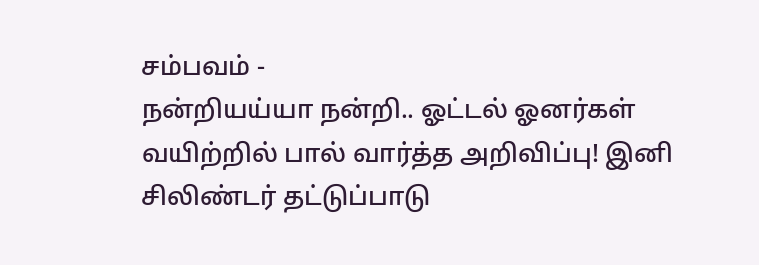சம்பவம் -
நன்றியய்யா நன்றி.. ஓட்டல் ஓனர்கள் வயிற்றில் பால் வார்த்த அறிவிப்பு! இனி சிலிண்டர் தட்டுப்பாடு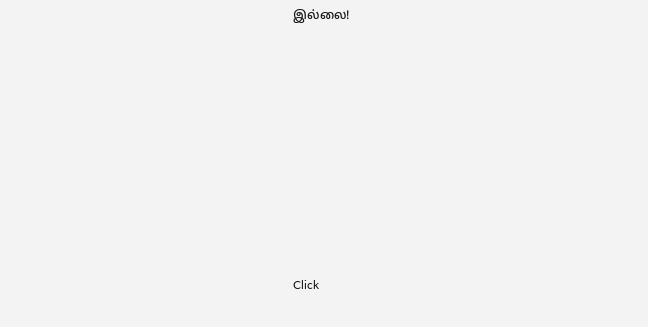இல்லை!












Click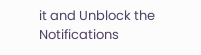it and Unblock the Notifications